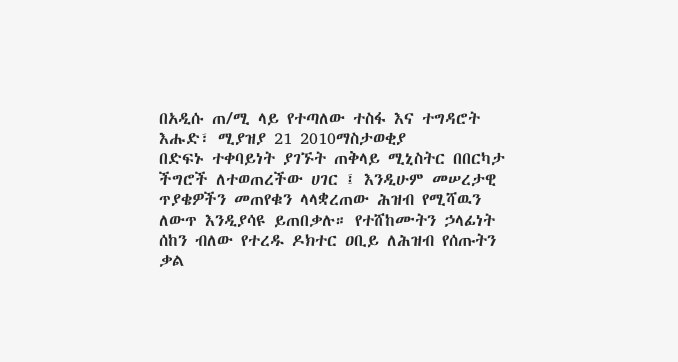በአዲሱ ጠ/ሚ ላይ የተጣለው ተስፋ እና ተግዳሮት
እሑድ፣ ሚያዝያ 21 2010ማስታወቂያ
በድፍኑ ተቀባይነት ያገኙት ጠቅላይ ሚኒስትር በበርካታ ችግሮች ለተወጠረችው ሀገር ፤ እንዲሁም መሠረታዊ ጥያቄዎችን መጠየቁን ላላቋረጠው ሕዝብ የሚሻዉን ለውጥ እንዲያሳዩ ይጠበቃሉ። የተሸከሙትን ኃላፊነት ሰከን ብለው የተረዱ ዶክተር ዐቢይ ለሕዝብ የሰጡትን ቃል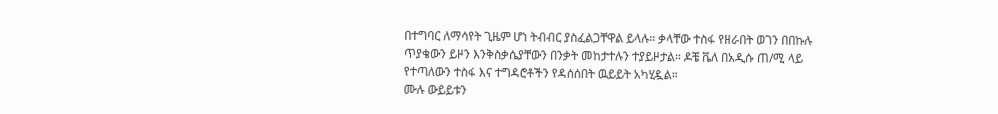በተግባር ለማሳየት ጊዜም ሆነ ትብብር ያስፈልጋቸዋል ይላሉ። ቃላቸው ተስፋ የዘራበት ወገን በበኩሉ ጥያቄውን ይዞን እንቅስቃሴያቸውን በንቃት መከታተሉን ተያይዞታል። ዶቼ ቬለ በአዲሱ ጠ/ሚ ላይ የተጣለውን ተስፋ እና ተግዳሮቶችን የዳሰሰበት ዉይይት አካሂዷል።
ሙሉ ውይይቱን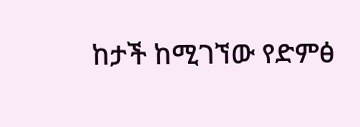ከታች ከሚገኘው የድምፅ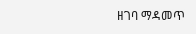ዘገባ ማዳመጥ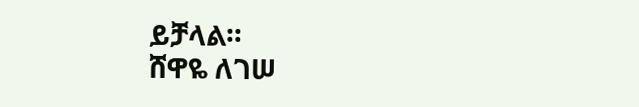ይቻላል።
ሸዋዬ ለገሠ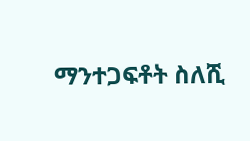ማንተጋፍቶት ስለሺ